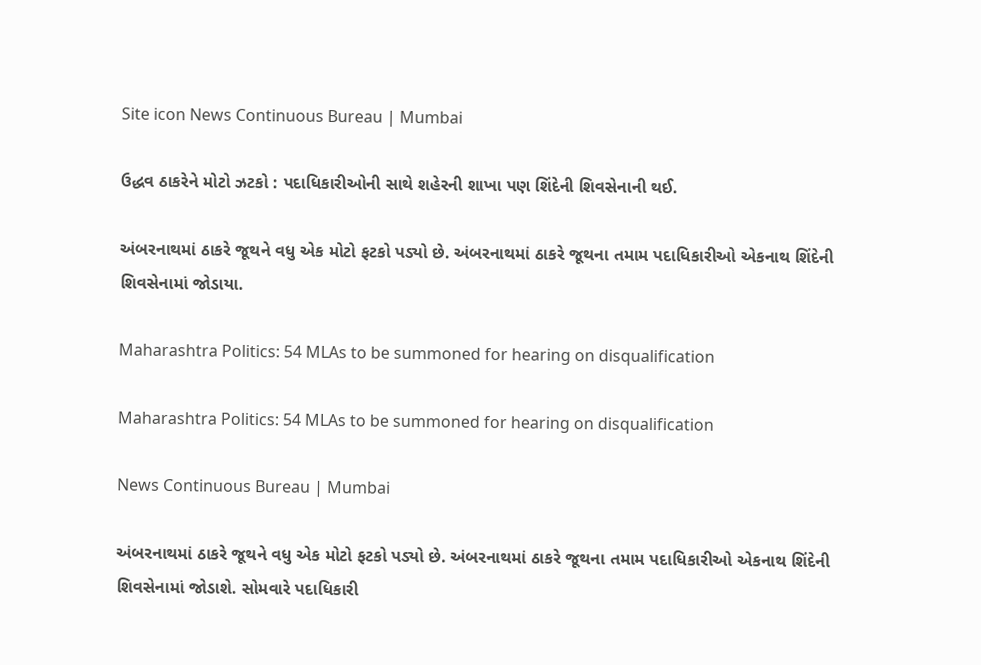Site icon News Continuous Bureau | Mumbai

ઉદ્ધવ ઠાકરેને મોટો ઝટકો : પદાધિકારીઓની સાથે શહેરની શાખા પણ શિંદેની શિવસેનાની થઈ.

અંબરનાથમાં ઠાકરે જૂથને વધુ એક મોટો ફટકો પડ્યો છે. અંબરનાથમાં ઠાકરે જૂથના તમામ પદાધિકારીઓ એકનાથ શિંદેની શિવસેનામાં જોડાયા.

Maharashtra Politics: 54 MLAs to be summoned for hearing on disqualification

Maharashtra Politics: 54 MLAs to be summoned for hearing on disqualification

News Continuous Bureau | Mumbai

અંબરનાથમાં ઠાકરે જૂથને વધુ એક મોટો ફટકો પડ્યો છે. અંબરનાથમાં ઠાકરે જૂથના તમામ પદાધિકારીઓ એકનાથ શિંદેની શિવસેનામાં જોડાશે. સોમવારે પદાધિકારી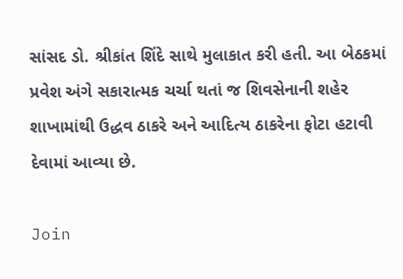સાંસદ ડો. શ્રીકાંત શિંદે સાથે મુલાકાત કરી હતી. આ બેઠકમાં પ્રવેશ અંગે સકારાત્મક ચર્ચા થતાં જ શિવસેનાની શહેર શાખામાંથી ઉદ્ધવ ઠાકરે અને આદિત્ય ઠાકરેના ફોટા હટાવી દેવામાં આવ્યા છે.

Join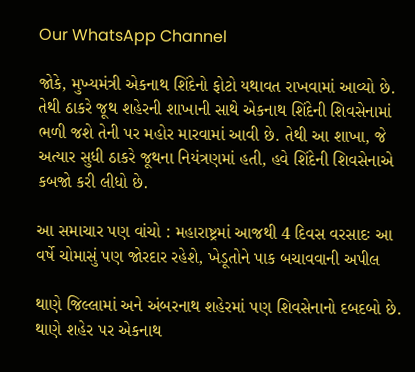Our WhatsApp Channel

જોકે, મુખ્યમંત્રી એકનાથ શિંદેનો ફોટો યથાવત રાખવામાં આવ્યો છે. તેથી ઠાકરે જૂથ શહેરની શાખાની સાથે એકનાથ શિંદેની શિવસેનામાં ભળી જશે તેની પર મહોર મારવામાં આવી છે. તેથી આ શાખા, જે અત્યાર સુધી ઠાકરે જૂથના નિયંત્રણમાં હતી, હવે શિંદેની શિવસેનાએ કબજો કરી લીધો છે.

આ સમાચાર પણ વાંચો : મહારાષ્ટ્રમાં આજથી 4 દિવસ વરસાદઃ આ વર્ષે ચોમાસું પણ જોરદાર રહેશે, ખેડૂતોને પાક બચાવવાની અપીલ

થાણે જિલ્લામાં અને અંબરનાથ શહેરમાં પણ શિવસેનાનો દબદબો છે. થાણે શહેર પર એકનાથ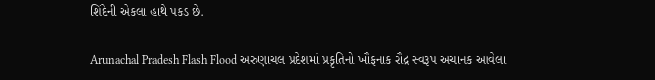શિંદેની એકલા હાથે પકડ છે.

Arunachal Pradesh Flash Flood અરુણાચલ પ્રદેશમાં પ્રકૃતિનો ખૌફનાક રૌદ્ર સ્વરૂપ અચાનક આવેલા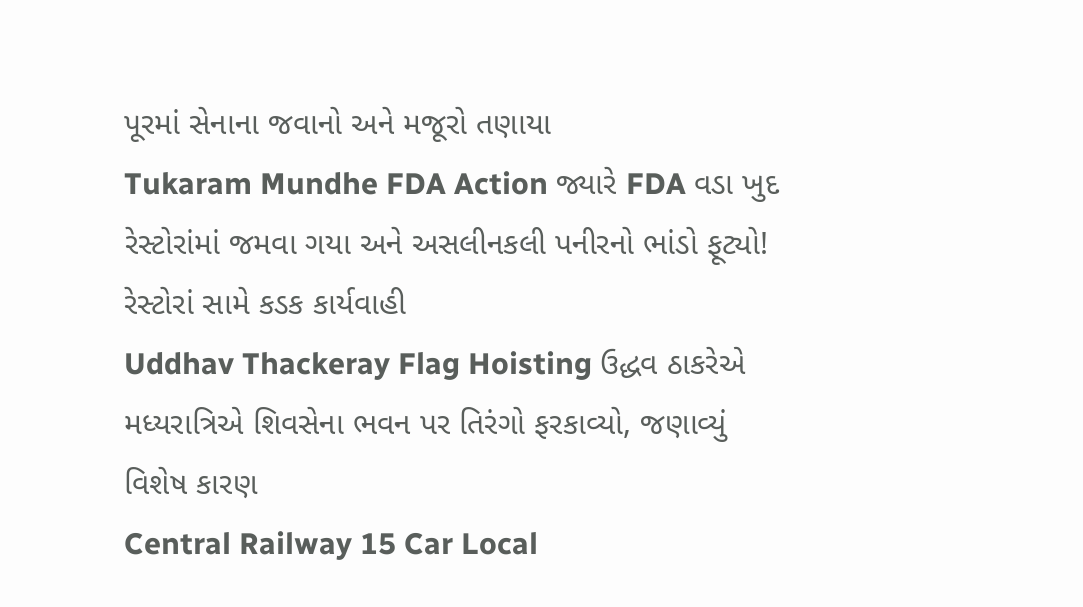પૂરમાં સેનાના જવાનો અને મજૂરો તણાયા
Tukaram Mundhe FDA Action જ્યારે FDA વડા ખુદ રેસ્ટોરાંમાં જમવા ગયા અને અસલીનકલી પનીરનો ભાંડો ફૂટ્યો! રેસ્ટોરાં સામે કડક કાર્યવાહી
Uddhav Thackeray Flag Hoisting ઉદ્ધવ ઠાકરેએ મધ્યરાત્રિએ શિવસેના ભવન પર તિરંગો ફરકાવ્યો, જણાવ્યું વિશેષ કારણ
Central Railway 15 Car Local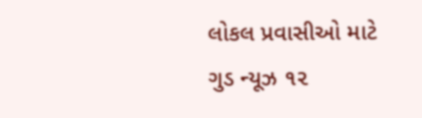લોકલ પ્રવાસીઓ માટે ગુડ ન્યૂઝ ૧૨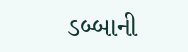ડબ્બાની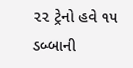૨૨ ટ્રેનો હવે ૧૫ ડબ્બાની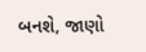બનશે, જાણો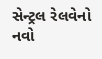સેન્ટ્રલ રેલવેનો નવો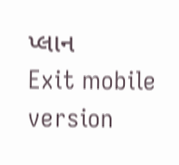પ્લાન
Exit mobile version